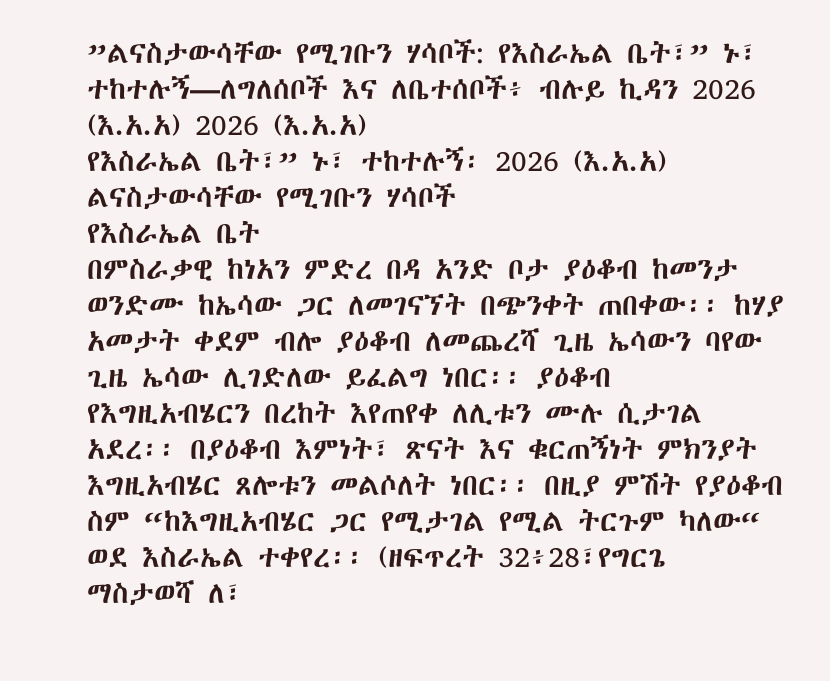”ልናስታውሳቸው የሚገቡን ሃሳቦች: የእስራኤል ቤት፣” ኑ፣ ተከተሉኝ—ለግለሰቦች እና ለቤተሰቦች፥ ብሉይ ኪዳን 2026 (እ.አ.አ) 2026 (እ.አ.አ)
የእስራኤል ቤት፣” ኑ፣ ተከተሉኝ፡ 2026 (እ.አ.አ)
ልናስታውሳቸው የሚገቡን ሃሳቦች
የእስራኤል ቤት
በምስራቃዊ ከነአን ምድረ በዳ አንድ ቦታ ያዕቆብ ከመንታ ወንድሙ ከኤሳው ጋር ለመገናኘት በጭንቀት ጠበቀው፡፡ ከሃያ አመታት ቀደም ብሎ ያዕቆብ ለመጨረሻ ጊዜ ኤሳውን ባየው ጊዜ ኤሳው ሊገድለው ይፈልግ ነበር፡፡ ያዕቆብ የእግዚአብሄርን በረከት እየጠየቀ ለሊቱን ሙሉ ሲታገል አደረ፡፡ በያዕቆብ እምነት፣ ጽናት እና ቁርጠኝነት ምክንያት እግዚአብሄር ጸሎቱን መልሶለት ነበር፡፡ በዚያ ምሽት የያዕቆብ ስም “ከእግዚአብሄር ጋር የሚታገል የሚል ትርጉም ካለው“ ወደ እስራኤል ተቀየረ፡፡ (ዘፍጥረት 32፥28፣የግርጌ ማስታወሻ ለ፣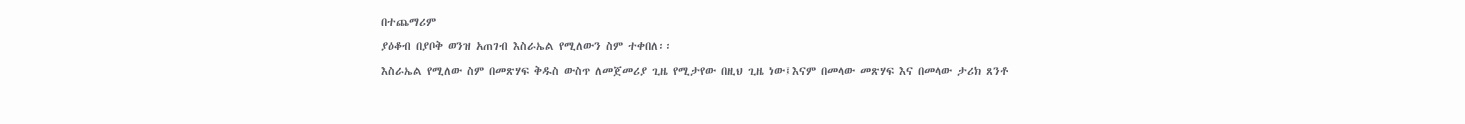በተጨማሪም
ያዕቆብ በያቦቅ ወንዝ አጠገብ እስራኤል የሚለውን ስም ተቀበለ፡፡
እስራኤል የሚለው ስም በመጽሃፍ ቅዱስ ውስጥ ለመጀመሪያ ጊዜ የሚታየው በዚህ ጊዜ ነው፤እናም በመላው መጽሃፍ እና በመላው ታሪክ ጸንቶ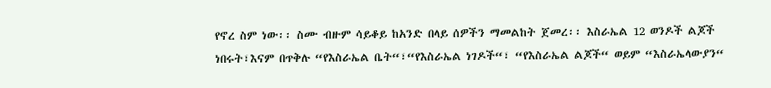የኖረ ስም ነው፡፡ ስሙ ብዙም ሳይቆይ ከአንድ በላይ ሰዎችን ማመልከት ጀመረ፡፡ እስራኤል 12 ወንዶች ልጆች ነበሩት፣እናም በጥቅሉ “የእስራኤል ቤት“፣“የእስራኤል ነገዶች“፣ “የእስራኤል ልጆች“ ወይም “እስራኤላውያን“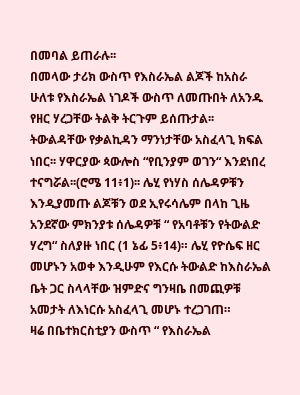በመባል ይጠራሉ፡፡
በመላው ታሪክ ውስጥ የእስራኤል ልጆች ከአስራ ሁለቱ የእስራኤል ነገዶች ውስጥ ለመጡበት ለአንዱ የዘር ሃረጋቸው ትልቅ ትርጉም ይሰጡታል፡፡ ትውልዳቸው የቃልኪዳን ማንነታቸው አስፈላጊ ክፍል ነበር፡፡ ሃዋርያው ጳውሎስ “የቢንያም ወገን“ እንደነበረ ተናግሯል፡፡(ሮሜ 11፥1)፡፡ ሌሂ የነሃስ ሰሌዳዎቹን እንዲያመጡ ልጆቹን ወደ ኢየሩሳሌም በላከ ጊዜ አንደኛው ምክንያቱ ሰሌዳዎቹ “ የአባቶቹን የትውልድ ሃረግ“ ስለያዙ ነበር (1 ኔፊ 5፥14)። ሌሂ የዮሴፍ ዘር መሆኑን አወቀ እንዲሁም የእርሱ ትውልድ ከእስራኤል ቤት ጋር ስላላቸው ዝምድና ግንዛቤ በመጪዎቹ አመታት ለእነርሱ አስፈላጊ መሆኑ ተረጋገጠ።
ዛሬ በቤተክርስቲያን ውስጥ “ የእስራኤል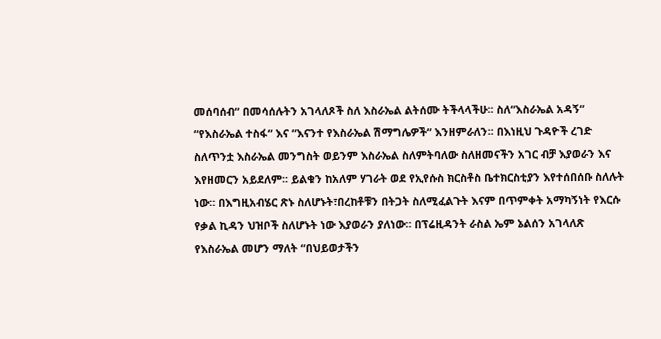መሰባሰብ“ በመሳሰሉትን አገላለጾች ስለ እስራኤል ልትሰሙ ትችላላችሁ፡፡ ስለ“እስራኤል አዳኝ“ “የእስራኤል ተስፋ“ እና “እናንተ የእስራኤል ሽማግሌዎች“ እንዘምራለን፡፡ በእነዚህ ጉዳዮች ረገድ ስለጥንቷ እስራኤል መንግስት ወይንም እስራኤል ስለምትባለው ስለዘመናችን አገር ብቻ እያወራን እና እየዘመርን አይደለም፡፡ ይልቁን ከአለም ሃገራት ወደ የኢየሱስ ክርስቶስ ቤተክርስቲያን እየተሰበሰቡ ስለሉት ነው። በእግዚአብሄር ጽኑ ስለሆኑት፣በረከቶቹን በትጋት ስለሚፈልጉት እናም በጥምቀት አማካኝነት የእርሱ የቃል ኪዳን ህዝቦች ስለሆኑት ነው እያወራን ያለነው። በፕሬዚዳንት ራስል ኤም ኔልሰን አገላለጽ የእስራኤል መሆን ማለት “በህይወታችን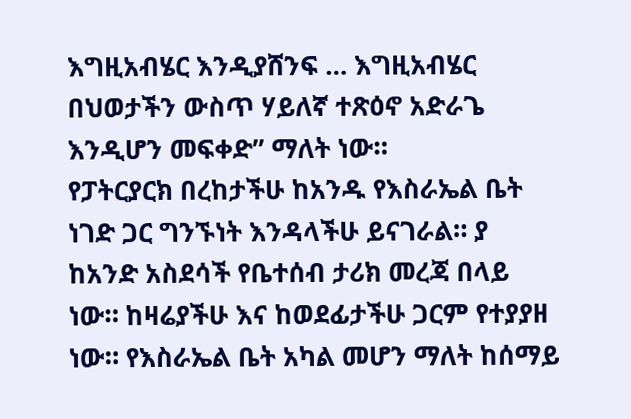እግዚአብሄር እንዲያሸንፍ … እግዚአብሄር በህወታችን ውስጥ ሃይለኛ ተጽዕኖ አድራጌ እንዲሆን መፍቀድ” ማለት ነው።
የፓትርያርክ በረከታችሁ ከአንዱ የእስራኤል ቤት ነገድ ጋር ግንኙነት እንዳላችሁ ይናገራል። ያ ከአንድ አስደሳች የቤተሰብ ታሪክ መረጃ በላይ ነው። ከዛሬያችሁ እና ከወደፊታችሁ ጋርም የተያያዘ ነው። የእስራኤል ቤት አካል መሆን ማለት ከሰማይ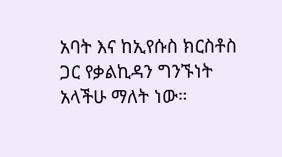አባት እና ከኢየሱስ ክርስቶስ ጋር የቃልኪዳን ግንኙነት አላችሁ ማለት ነው።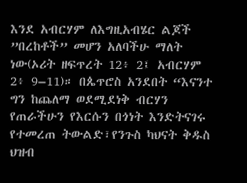እንደ አብርሃም ለእግዚአብሄር ልጆች ”በረከቶች” መሆን አለባችሁ ማለት ነው(ኦሪት ዘፍጥረት 12፥ 2፤ አብርሃም 2፥ 9–11)። በጴጥሮስ አንደበት “እናንተ ግን ከጨለማ ወደሚደነቅ ብርሃን የጠራችሁን የእርሱን በጎነት እንድትናገሩ የተመረጠ ትውልድ፣የንጉስ ካህናት ቅዱስ ህዝብ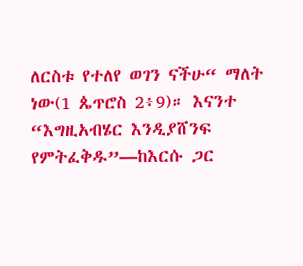ለርስቱ የተለየ ወገን ናችሁ“ ማለት ነው(1 ጴጥሮስ 2፥9)። እናንተ “እግዚአብሄር እንዲያሸንፍ የምትፈቅዱ”—ከእርሱ ጋር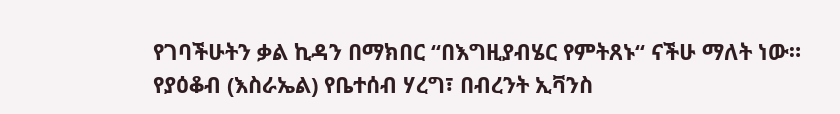የገባችሁትን ቃል ኪዳን በማክበር “በእግዚያብሄር የምትጸኑ“ ናችሁ ማለት ነው።
የያዕቆብ (እስራኤል) የቤተሰብ ሃረግ፣ በብረንት ኢቫንስ